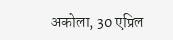अकोला, 30 एप्रिल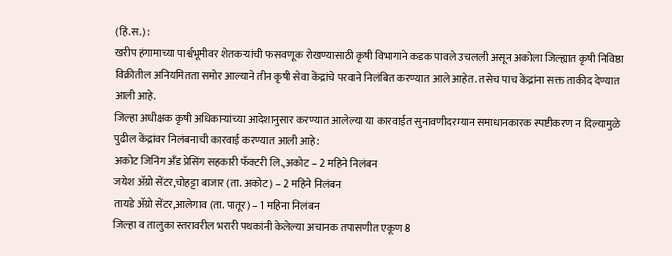(हिं.स.) :
खरीप हंगामाच्या पार्श्वभूमीवर शेतकऱ्यांची फसवणूक रोखण्यासाठी कृषी विभागाने कडक पावले उचलली असून अकोला जिल्ह्यात कृषी निविष्ठा विक्रीतील अनियमितता समोर आल्याने तीन कृषी सेवा केंद्रांचे परवाने निलंबित करण्यात आले आहेत. तसेच पाच केंद्रांना सक्त ताकीद देण्यात आली आहे.
जिल्हा अधीक्षक कृषी अधिकाऱ्यांच्या आदेशानुसार करण्यात आलेल्या या कारवाईत सुनावणीदरम्यान समाधानकारक स्पष्टीकरण न दिल्यामुळे पुढील केंद्रांवर निलंबनाची कारवाई करण्यात आली आहे:
अकोट जिनिंग अँड प्रेसिंग सहकारी फॅक्टरी लि.,अकोट – 2 महिने निलंबन
जयेश ॲग्रो सेंटर,चोहट्टा बाजार (ता. अकोट) – 2 महिने निलंबन
तायडे ॲग्रो सेंटर,आलेगाव (ता. पातूर) – 1 महिना निलंबन
जिल्हा व तालुका स्तरावरील भरारी पथकांनी केलेल्या अचानक तपासणीत एकूण 8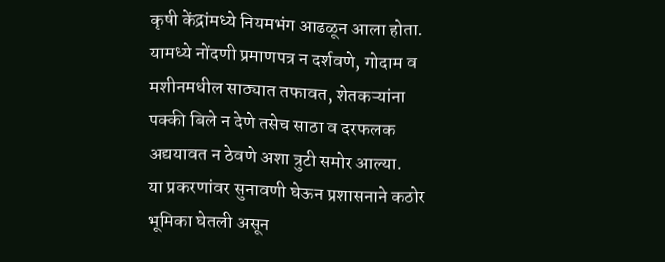कृषी केंद्रांमध्ये नियमभंग आढळून आला होता. यामध्ये नोंदणी प्रमाणपत्र न दर्शवणे, गोदाम व मशीनमधील साठ्यात तफावत, शेतकऱ्यांना पक्की बिले न देणे तसेच साठा व दरफलक अद्ययावत न ठेवणे अशा त्रुटी समोर आल्या.
या प्रकरणांवर सुनावणी घेऊन प्रशासनाने कठोर भूमिका घेतली असून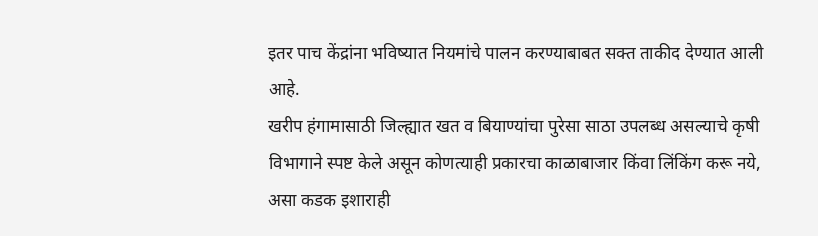इतर पाच केंद्रांना भविष्यात नियमांचे पालन करण्याबाबत सक्त ताकीद देण्यात आली आहे.
खरीप हंगामासाठी जिल्ह्यात खत व बियाण्यांचा पुरेसा साठा उपलब्ध असल्याचे कृषी विभागाने स्पष्ट केले असून कोणत्याही प्रकारचा काळाबाजार किंवा लिंकिंग करू नये, असा कडक इशाराही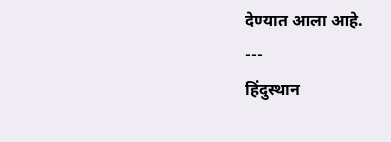देण्यात आला आहे.
---
हिंदुस्थान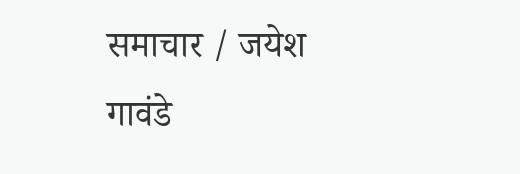समाचार / जयेश गावंडे